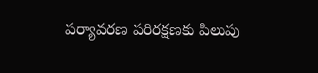పర్యావరణ పరిరక్షణకు పిలుపు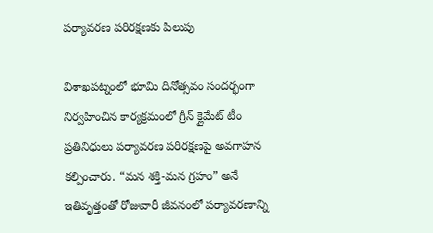పర్యావరణ పరిరక్షణకు పిలుపు

విశాఖపట్నంలో భూమి దినోత్సవం సందర్భంగా నిర్వహించిన కార్యక్రమంలో గ్రీన్ క్లైమేట్ టీం ప్రతినిధులు పర్యావరణ పరిరక్షణపై అవగాహన కల్పించారు. “మన శక్తి-మన గ్రహం” అనే ఇతివృత్తంతో రోజువారీ జీవనంలో పర్యావరణాన్ని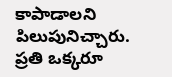కాపాడాలని పిలుపునిచ్చారు. ప్రతి ఒక్కరూ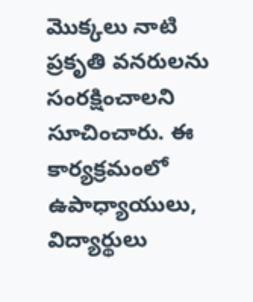మొక్కలు నాటి ప్రకృతి వనరులను సంరక్షించాలని సూచించారు. ఈ కార్యక్రమంలో ఉపాధ్యాయులు, విద్యార్థులు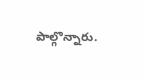పాల్గొన్నారు.